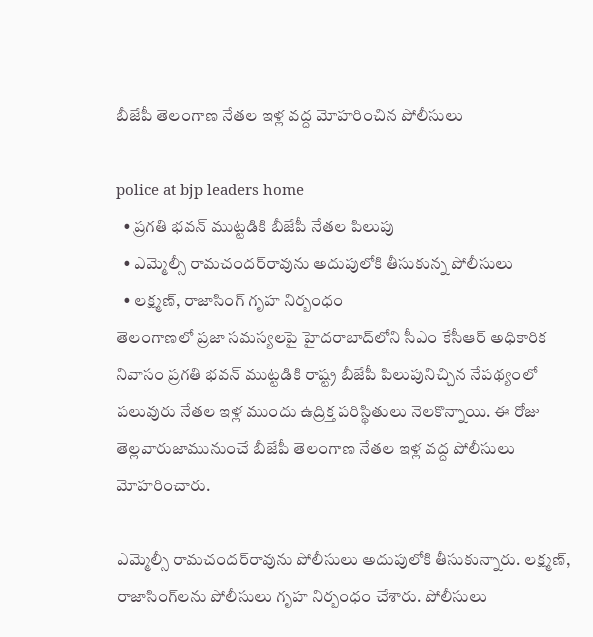బీజేపీ తెలంగాణ నేతల ఇళ్ల వద్ద మోహరించిన పోలీసులు

police at bjp leaders home
  • ప్రగతి భవన్‌ ముట్టడికి బీజేపీ నేతల పిలుపు
  • ఎమ్మెల్సీ రామచందర్‌రావును అదుపులోకి తీసుకున్న పోలీసులు
  • లక్ష్మణ్, రాజాసింగ్ గృహ నిర్బంధం
తెలంగాణలో ప్రజా సమస్యలపై హైదరాబాద్‌లోని సీఎం కేసీఆర్ అధికారిక నివాసం ప్రగతి భవన్ ముట్టడికి రాష్ట్ర బీజేపీ పిలుపునిచ్చిన నేపథ్యంలో పలువురు నేతల ఇళ్ల ముందు ఉద్రిక్త పరిస్థితులు నెలకొన్నాయి. ఈ రోజు తెల్లవారుజామునుంచే బీజేపీ తెలంగాణ నేతల ఇళ్ల వద్ద పోలీసులు మోహరించారు.

ఎమ్మెల్సీ రామచందర్‌రావును పోలీసులు అదుపులోకి తీసుకున్నారు. లక్ష్మణ్, రాజాసింగ్‌లను పోలీసులు గృహ నిర్బంధం చేశారు. పోలీసులు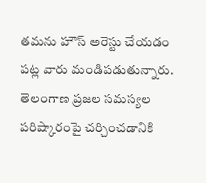తమను హౌస్‌ అరెస్టు చేయడం పట్ల వారు మండిపడుతున్నారు. తెలంగాణ ప్రజల సమస్యల పరిష్కారంపై చర్చించడానికి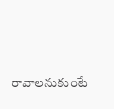రావాలనుకుంటే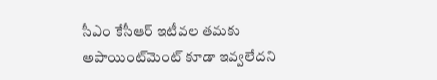సీఎం కేసీఆర్ ఇటీవల తమకు అపాయింట్‌మెంట్‌ కూడా ఇవ్వలేదని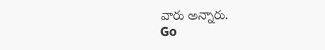వారు అన్నారు.
Go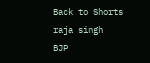Back to Shorts
raja singh
BJP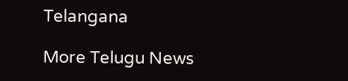Telangana

More Telugu News